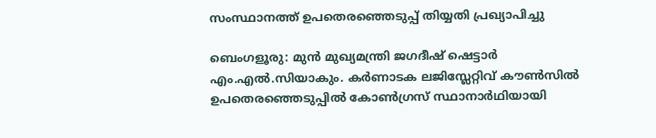സംസ്ഥാനത്ത് ഉപതെരഞ്ഞെടുപ്പ് തിയ്യതി പ്രഖ്യാപിച്ചു

ബെംഗളൂരു: മുൻ മുഖ്യമന്ത്രി ജഗദീഷ് ഷെട്ടാര്‍ എം.എല്‍.സിയാകും. കര്‍ണാടക ലജിസ്ലേറ്റിവ് കൗണ്‍സില്‍ ഉപതെരഞ്ഞെടുപ്പില്‍ കോണ്‍ഗ്രസ് സ്ഥാനാര്‍ഥിയായി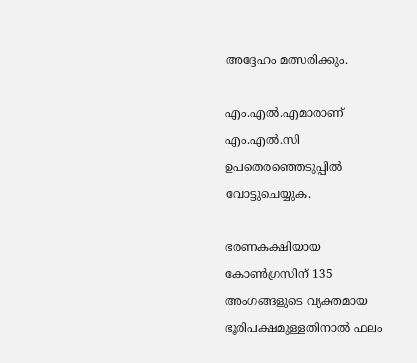അദ്ദേഹം മത്സരിക്കും.

എം.എല്‍.എമാരാണ് എം.എല്‍.സി ഉപതെരഞ്ഞെടുപ്പില്‍ വോട്ടുചെയ്യുക.

ഭരണകക്ഷിയായ കോണ്‍ഗ്രസിന് 135 അംഗങ്ങളുടെ വ്യക്തമായ ഭൂരിപക്ഷമുള്ളതിനാല്‍ ഫലം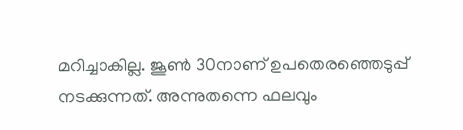മറിച്ചാകില്ല. ജൂണ്‍ 30നാണ് ഉപതെരഞ്ഞെടുപ്പ് നടക്കുന്നത്. അന്നുതന്നെ ഫലവും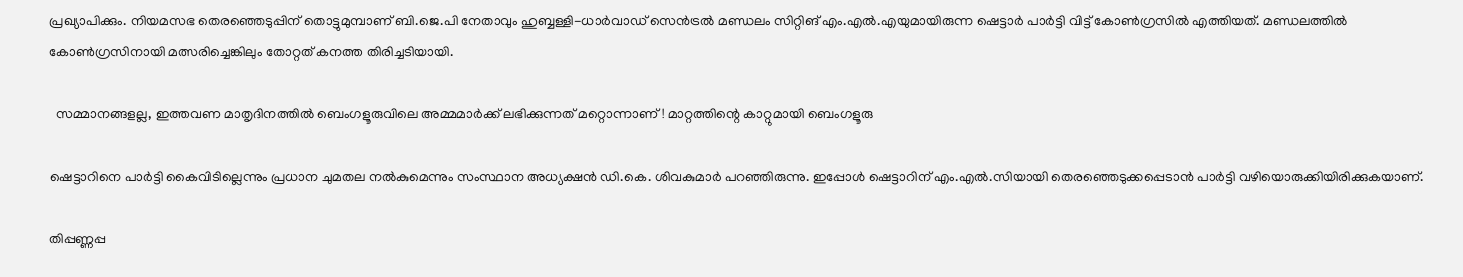പ്രഖ്യാപിക്കും. നിയമസഭ തെരഞ്ഞെടുപ്പിന് തൊട്ടുമുമ്പാണ് ബി.ജെ.പി നേതാവും ഹുബ്ബള്ളി-ധാര്‍വാഡ് സെൻട്രല്‍ മണ്ഡലം സിറ്റിങ് എം.എല്‍.എയുമായിരുന്ന ഷെട്ടാര്‍ പാര്‍ട്ടി വിട്ട് കോണ്‍ഗ്രസില്‍ എത്തിയത്. മണ്ഡലത്തില്‍ കോണ്‍ഗ്രസിനായി മത്സരിച്ചെങ്കിലും തോറ്റത് കനത്ത തിരിച്ചടിയായി.

  സമ്മാനങ്ങളല്ല, ഇത്തവണ മാതൃദിനത്തിൽ ബെംഗളൂരുവിലെ അമ്മമാർക്ക് ലഭിക്കുന്നത് മറ്റൊന്നാണ്! മാറ്റത്തിന്റെ കാറ്റുമായി ബെംഗളൂരു

ഷെട്ടാറിനെ പാര്‍ട്ടി കൈവിടില്ലെന്നും പ്രധാന ചുമതല നല്‍കുമെന്നും സംസ്ഥാന അധ്യക്ഷൻ ഡി.കെ. ശിവകുമാര്‍ പറഞ്ഞിരുന്നു. ഇപ്പോള്‍ ഷെട്ടാറിന് എം.എല്‍.സിയായി തെരഞ്ഞെടുക്കപ്പെടാൻ പാര്‍ട്ടി വഴിയൊരുക്കിയിരിക്കുകയാണ്.

തിപ്പണ്ണപ്പ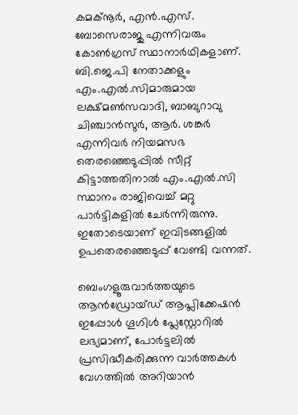കമക്നൂര്‍, എൻ.എസ്. ബോസെരാജു എന്നിവരും കോണ്‍ഗ്രസ് സ്ഥാനാര്‍ഥികളാണ്. ബി.ജെ.പി നേതാക്കളും എം.എല്‍.സിമാരുമായ ലക്ഷ്മണ്‍സവാദി, ബാബുറാവു ചിഞ്ചാൻസുര്‍, ആര്‍. ശങ്കര്‍ എന്നിവര്‍ നിയമസഭ തെരഞ്ഞെടുപ്പില്‍ സീറ്റ് കിട്ടാത്തതിനാല്‍ എം.എല്‍.സി സ്ഥാനം രാജിവെച്ച്‌ മറ്റു പാര്‍ട്ടികളില്‍ ചേര്‍ന്നിരുന്നു. ഇതോടെയാണ് ഇവിടങ്ങളില്‍ ഉപതെരഞ്ഞെടുപ്പ് വേണ്ടി വന്നത്.

ബെംഗളൂരുവാർത്തയുടെ ആൻഡ്രോയ്ഡ് ആപ്ലിക്കേഷൻ ഇപ്പോൾ ഗൂഗിൾ പ്ലേസ്റ്റോറിൽ ലഭ്യമാണ്, പോർട്ടലിൽ പ്രസിദ്ധീകരിക്കുന്ന വാർത്തകൾ വേഗത്തിൽ അറിയാൻ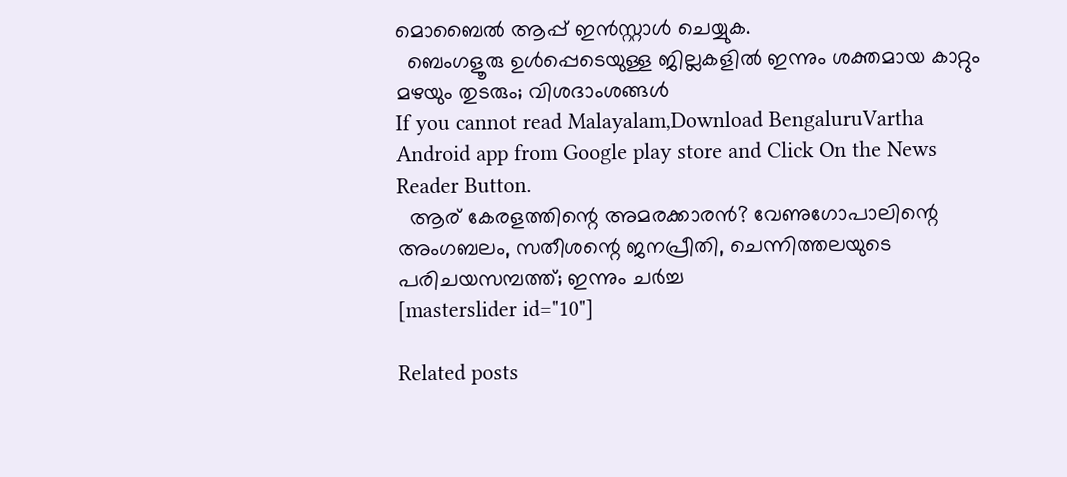മൊബൈൽ ആപ്പ് ഇൻസ്റ്റാൾ ചെയ്യുക.
  ബെംഗളൂരു ഉൾപ്പെടെയുള്ള ജില്ലകളിൽ ഇന്നും ശക്തമായ കാറ്റും മഴയും തുടരും; വിശദാംശങ്ങൾ
If you cannot read Malayalam,Download BengaluruVartha Android app from Google play store and Click On the News Reader Button.
  ആര് കേരളത്തിന്റെ അമരക്കാരൻ? വേണുഗോപാലിന്റെ അംഗബലം, സതീശന്റെ ജനപ്രീതി, ചെന്നിത്തലയുടെ പരിചയസമ്പത്ത്; ഇന്നും ചര്‍ച്ച
[masterslider id="10"]

Related posts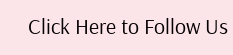Click Here to Follow Us